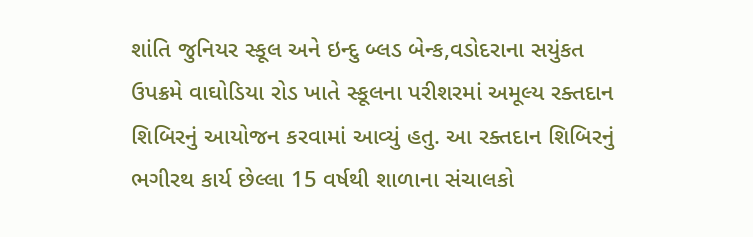શાંતિ જુનિયર સ્કૂલ અને ઇન્દુ બ્લડ બેન્ક,વડોદરાના સયુંકત ઉપક્રમે વાઘોડિયા રોડ ખાતે સ્કૂલના પરીશરમાં અમૂલ્ય રક્તદાન શિબિરનું આયોજન કરવામાં આવ્યું હતુ. આ રક્તદાન શિબિરનું ભગીરથ કાર્ય છેલ્લા 15 વર્ષથી શાળાના સંચાલકો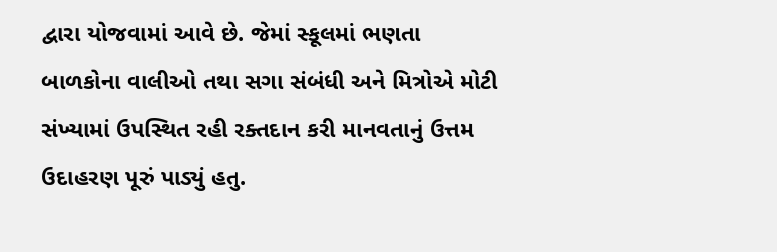દ્વારા યોજવામાં આવે છે. જેમાં સ્કૂલમાં ભણતા બાળકોના વાલીઓ તથા સગા સંબંધી અને મિત્રોએ મોટી સંખ્યામાં ઉપસ્થિત રહી રક્તદાન કરી માનવતાનું ઉત્તમ ઉદાહરણ પૂરું પાડ્યું હતુ.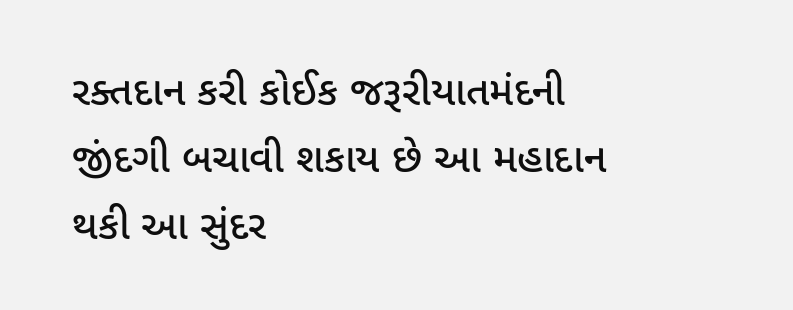રક્તદાન કરી કોઈક જરૂરીયાતમંદની જીંદગી બચાવી શકાય છે આ મહાદાન થકી આ સુંદર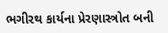ભગીરથ કાર્યના પ્રેરણાસ્ત્રોત બની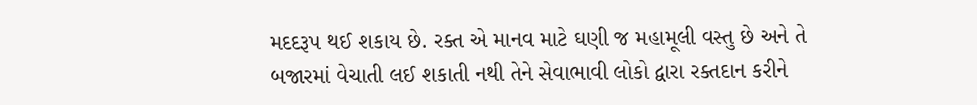મદદરૂપ થઈ શકાય છે. રક્ત એ માનવ માટે ઘણી જ મહામૂલી વસ્તુ છે અને તે બજારમાં વેચાતી લઈ શકાતી નથી તેને સેવાભાવી લોકો દ્વારા રક્તદાન કરીને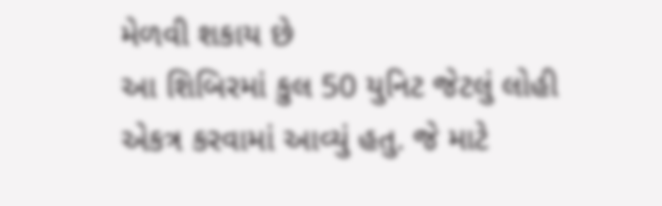મેળવી શકાય છે
આ શિબિરમાં કુલ 50 યુનિટ જેટલું લોહી એકત્ર કરવામાં આવ્યું હતુ. જે માટે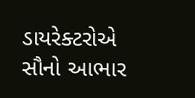ડાયરેક્ટરોએ સૌનો આભાર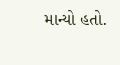માન્યો હતો.